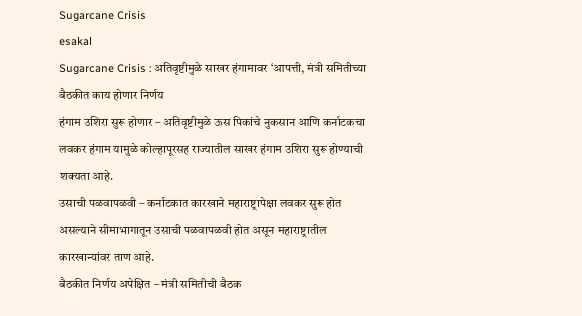Sugarcane Crisis
esakal
Sugarcane Crisis : अतिवृष्टीमुळे साखर हंगामावर ‘आपत्ती, मंत्री समितीच्या बैठकीत काय होणार निर्णय
हंगाम उशिरा सुरू होणार – अतिवृष्टीमुळे ऊस पिकांचे नुकसान आणि कर्नाटकचा लवकर हंगाम यामुळे कोल्हापूरसह राज्यातील साखर हंगाम उशिरा सुरू होण्याची शक्यता आहे.
उसाची पळवापळवी – कर्नाटकात कारखाने महाराष्ट्रापेक्षा लवकर सुरू होत असल्याने सीमाभागातून उसाची पळवापळवी होत असून महाराष्ट्रातील कारखान्यांवर ताण आहे.
बैठकीत निर्णय अपेक्षित – मंत्री समितीची बैठक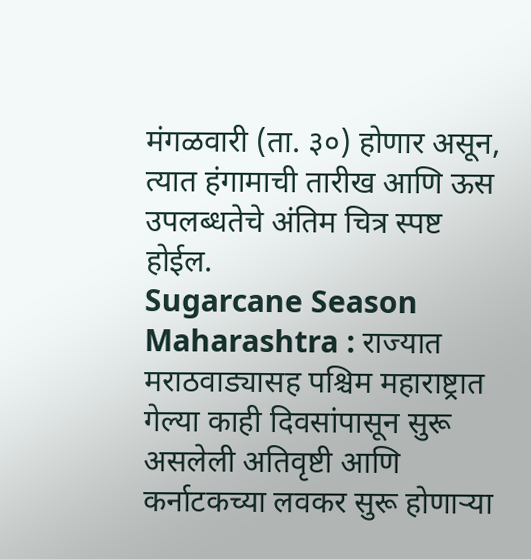मंगळवारी (ता. ३०) होणार असून, त्यात हंगामाची तारीख आणि ऊस उपलब्धतेचे अंतिम चित्र स्पष्ट होईल.
Sugarcane Season Maharashtra : राज्यात मराठवाड्यासह पश्चिम महाराष्ट्रात गेल्या काही दिवसांपासून सुरू असलेली अतिवृष्टी आणि कर्नाटकच्या लवकर सुरू होणाऱ्या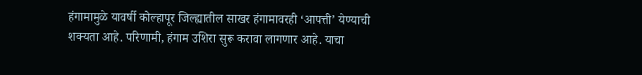हंगामामुळे यावर्षी कोल्हापूर जिल्ह्यातील साखर हंगामावरही ‘आपत्ती’ येण्याची शक्यता आहे. परिणामी, हंगाम उशिरा सुरू करावा लागणार आहे. याचा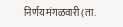निर्णय मंगळवारी (ता.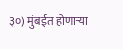३०) मुंबईत होणाऱ्या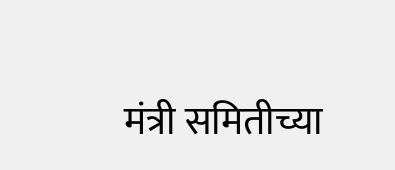मंत्री समितीच्या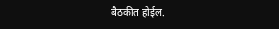बैठकीत होईल.